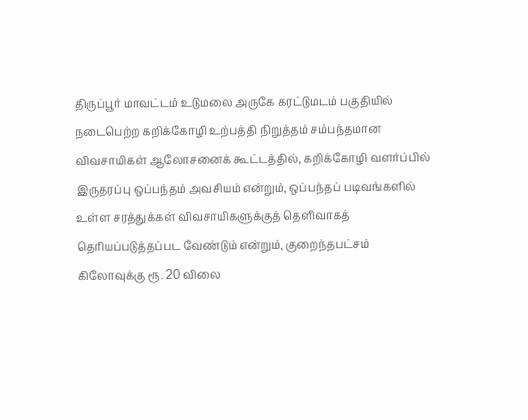திருப்பூர் மாவட்டம் உடுமலை அருகே கரட்டுமடம் பகுதியில் நடைபெற்ற கறிக்கோழி உற்பத்தி நிறுத்தம் சம்பந்தமான விவசாயிகள் ஆலோசனைக் கூட்டத்தில், கறிக்கோழி வளர்ப்பில் இருதரப்பு ஒப்பந்தம் அவசியம் என்றும், ஒப்பந்தப் படிவங்களில் உள்ள சரத்துக்கள் விவசாயிகளுக்குத் தெளிவாகத் தெரியப்படுத்தப்பட வேண்டும் என்றும், குறைந்தபட்சம் கிலோவுக்கு ரூ. 20 விலை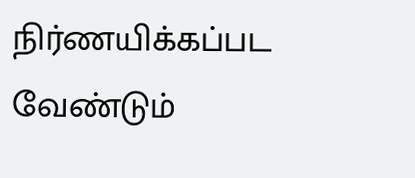நிர்ணயிக்கப்பட வேண்டும்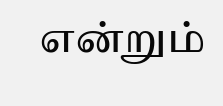என்றும்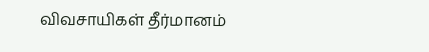விவசாயிகள் தீர்மானம்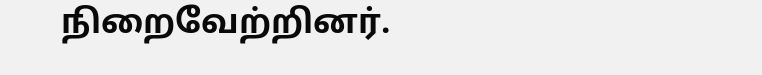நிறைவேற்றினர்.